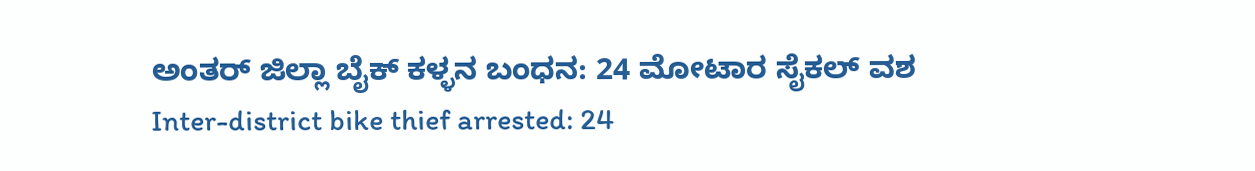ಅಂತರ್ ಜಿಲ್ಲಾ ಬೈಕ್ ಕಳ್ಳನ ಬಂಧನ: 24 ಮೋಟಾರ ಸೈಕಲ್ ವಶ
Inter-district bike thief arrested: 24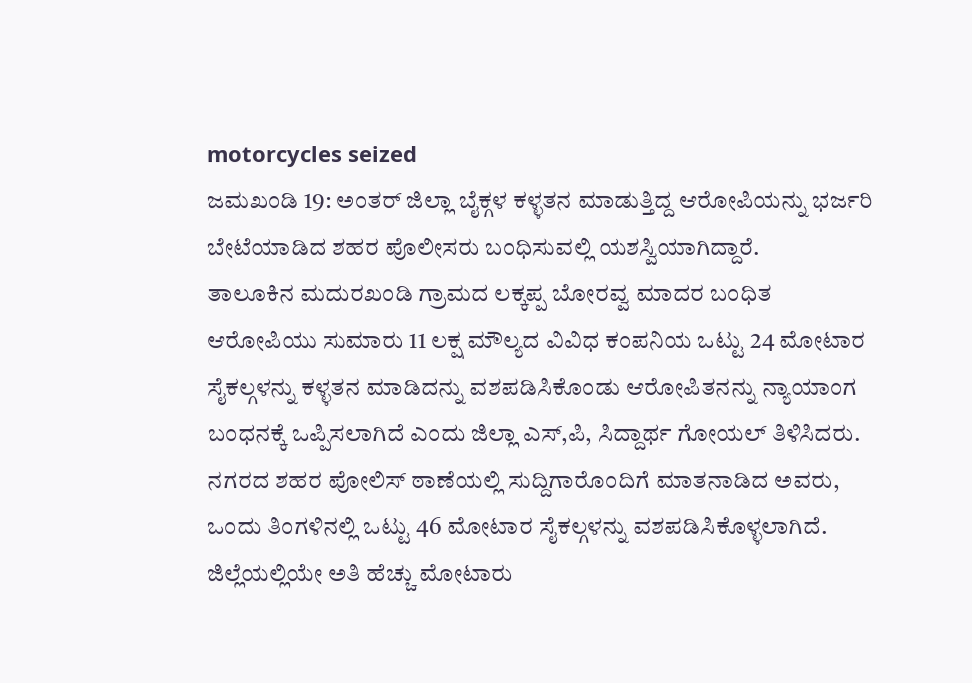motorcycles seized
ಜಮಖಂಡಿ 19: ಅಂತರ್ ಜಿಲ್ಲಾ ಬೈಕ್ಗಳ ಕಳ್ಳತನ ಮಾಡುತ್ತಿದ್ದ ಆರೋಪಿಯನ್ನು ಭರ್ಜರಿ ಬೇಟೆಯಾಡಿದ ಶಹರ ಪೊಲೀಸರು ಬಂಧಿಸುವಲ್ಲಿ ಯಶಸ್ವಿಯಾಗಿದ್ದಾರೆ.
ತಾಲೂಕಿನ ಮದುರಖಂಡಿ ಗ್ರಾಮದ ಲಕ್ಕಪ್ಪ ಬೋರವ್ವ ಮಾದರ ಬಂಧಿತ ಆರೋಪಿಯು ಸುಮಾರು 11 ಲಕ್ಷ ಮೌಲ್ಯದ ವಿವಿಧ ಕಂಪನಿಯ ಒಟ್ಟು 24 ಮೋಟಾರ ಸೈಕಲ್ಗಳನ್ನು ಕಳ್ಳತನ ಮಾಡಿದನ್ನು ವಶಪಡಿಸಿಕೊಂಡು ಆರೋಪಿತನನ್ನು ನ್ಯಾಯಾಂಗ ಬಂಧನಕ್ಕೆ ಒಪ್ಪಿಸಲಾಗಿದೆ ಎಂದು ಜಿಲ್ಲಾ ಎಸ್,ಪಿ, ಸಿದ್ದಾರ್ಥ ಗೋಯಲ್ ತಿಳಿಸಿದರು.
ನಗರದ ಶಹರ ಪೋಲಿಸ್ ಠಾಣೆಯಲ್ಲಿ ಸುದ್ದಿಗಾರೊಂದಿಗೆ ಮಾತನಾಡಿದ ಅವರು, ಒಂದು ತಿಂಗಳಿನಲ್ಲಿ ಒಟ್ಟು 46 ಮೋಟಾರ ಸೈಕಲ್ಗಳನ್ನು ವಶಪಡಿಸಿಕೊಳ್ಳಲಾಗಿದೆ. ಜಿಲ್ಲೆಯಲ್ಲಿಯೇ ಅತಿ ಹೆಚ್ಚು ಮೋಟಾರು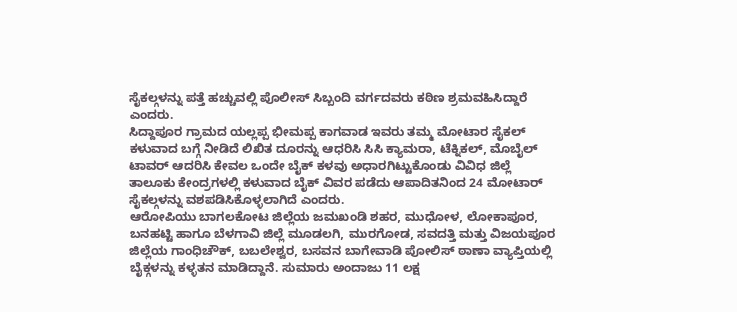ಸೈಕಲ್ಗಳನ್ನು ಪತ್ತೆ ಹಚ್ಚುವಲ್ಲಿ ಪೊಲೀಸ್ ಸಿಬ್ಬಂದಿ ವರ್ಗದವರು ಕಠಿಣ ಶ್ರಮವಹಿಸಿದ್ದಾರೆ ಎಂದರು.
ಸಿದ್ದಾಪೂರ ಗ್ರಾಮದ ಯಲ್ಲಪ್ಪ ಭೀಮಪ್ಪ ಕಾಗವಾಡ ಇವರು ತಮ್ಮ ಮೋಟಾರ ಸೈಕಲ್ ಕಳುವಾದ ಬಗ್ಗೆ ನೀಡಿದೆ ಲಿಖಿತ ದೂರನ್ನು ಆಧರಿಸಿ ಸಿಸಿ ಕ್ಯಾಮರಾ, ಟೆಕ್ನಿಕಲ್, ಮೊಬೈಲ್ ಟಾವರ್ ಆದರಿಸಿ ಕೇವಲ ಒಂದೇ ಬೈಕ್ ಕಳವು ಅಧಾರಗಿಟ್ಟುಕೊಂಡು ವಿವಿಧ ಜಿಲ್ಲೆ ತಾಲೂಕು ಕೇಂದ್ರಗಳಲ್ಲಿ ಕಳುವಾದ ಬೈಕ್ ವಿವರ ಪಡೆದು ಆಪಾದಿತನಿಂದ 24 ಮೋಟಾರ್ ಸೈಕಲ್ಗಳನ್ನು ವಶಪಡಿಸಿಕೊಳ್ಳಲಾಗಿದೆ ಎಂದರು.
ಆರೋಪಿಯು ಬಾಗಲಕೋಟ ಜಿಲ್ಲೆಯ ಜಮಖಂಡಿ ಶಹರ, ಮುಧೋಳ, ಲೋಕಾಪೂರ, ಬನಹಟ್ಟಿ ಹಾಗೂ ಬೆಳಗಾವಿ ಜಿಲ್ಲೆ ಮೂಡಲಗಿ, ಮುರಗೋಡ, ಸವದತ್ತಿ ಮತ್ತು ವಿಜಯಪೂರ ಜಿಲ್ಲೆಯ ಗಾಂಧಿಚೌಕ್, ಬಬಲೇಶ್ವರ, ಬಸವನ ಬಾಗೇವಾಡಿ ಪೋಲಿಸ್ ಠಾಣಾ ವ್ಯಾಪ್ತಿಯಲ್ಲಿ ಬೈಕ್ಗಳನ್ನು ಕಳ್ಳತನ ಮಾಡಿದ್ದಾನೆ. ಸುಮಾರು ಅಂದಾಜು 11 ಲಕ್ಷ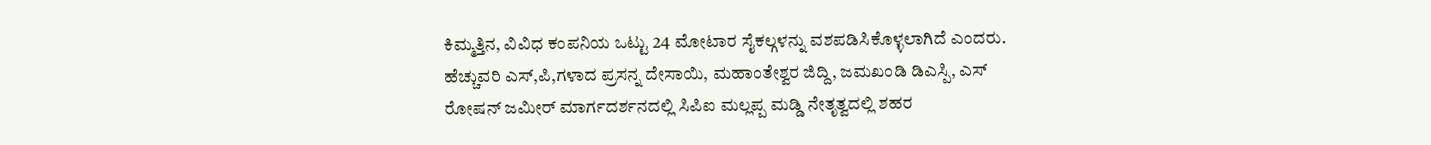ಕಿಮ್ಮತ್ತಿನ, ವಿವಿಧ ಕಂಪನಿಯ ಒಟ್ಟು 24 ಮೋಟಾರ ಸೈಕಲ್ಗಳನ್ನು ವಶಪಡಿಸಿಕೊಳ್ಳಲಾಗಿದೆ ಎಂದರು.
ಹೆಚ್ಚುವರಿ ಎಸ್,ಪಿ,ಗಳಾದ ಪ್ರಸನ್ನ ದೇಸಾಯಿ, ಮಹಾಂತೇಶ್ವರ ಜಿದ್ದಿ, ಜಮಖಂಡಿ ಡಿಎಸ್ಪಿ, ಎಸ್ ರೋಷನ್ ಜಮೀರ್ ಮಾರ್ಗದರ್ಶನದಲ್ಲಿ ಸಿಪಿಐ ಮಲ್ಲಪ್ಪ ಮಡ್ಡಿ ನೇತೃತ್ವದಲ್ಲಿ ಶಹರ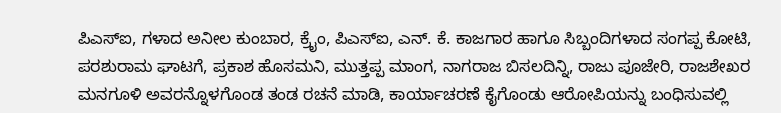ಪಿಎಸ್ಐ, ಗಳಾದ ಅನೀಲ ಕುಂಬಾರ, ಕ್ರೈಂ, ಪಿಎಸ್ಐ, ಎನ್. ಕೆ. ಕಾಜಗಾರ ಹಾಗೂ ಸಿಬ್ಬಂದಿಗಳಾದ ಸಂಗಪ್ಪ ಕೋಟಿ, ಪರಶುರಾಮ ಘಾಟಗೆ, ಪ್ರಕಾಶ ಹೊಸಮನಿ, ಮುತ್ತಪ್ಪ ಮಾಂಗ, ನಾಗರಾಜ ಬಿಸಲದಿನ್ನಿ, ರಾಜು ಪೂಜೇರಿ, ರಾಜಶೇಖರ ಮನಗೂಳಿ ಅವರನ್ನೊಳಗೊಂಡ ತಂಡ ರಚನೆ ಮಾಡಿ, ಕಾರ್ಯಾಚರಣೆ ಕೈಗೊಂಡು ಆರೋಪಿಯನ್ನು ಬಂಧಿಸುವಲ್ಲಿ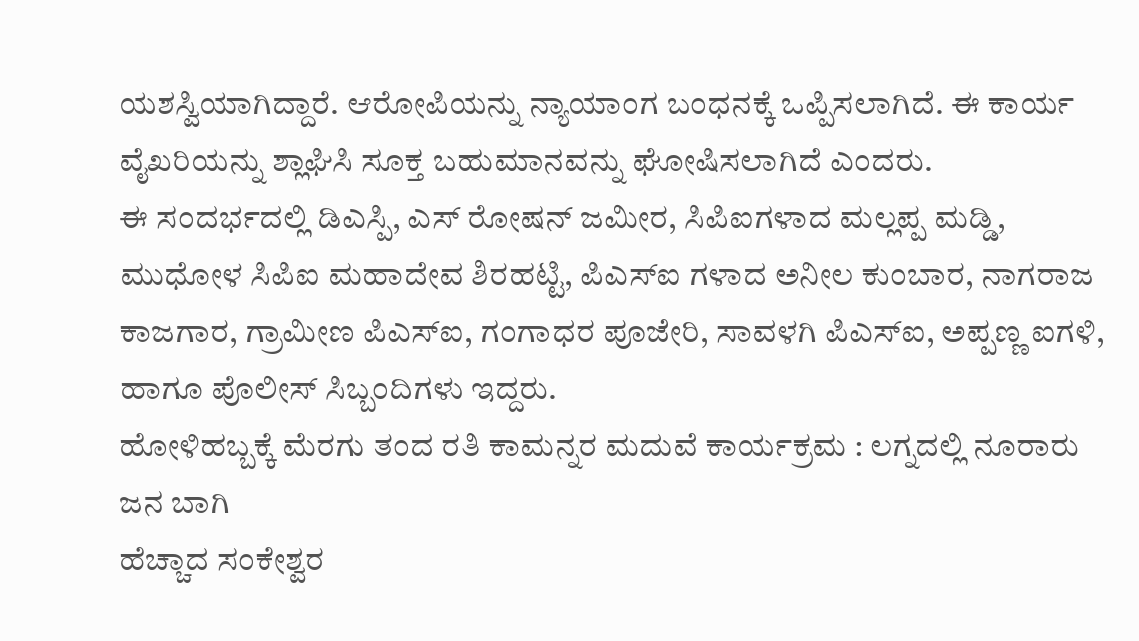ಯಶಸ್ವಿಯಾಗಿದ್ದಾರೆ. ಆರೋಪಿಯನ್ನು ನ್ಯಾಯಾಂಗ ಬಂಧನಕ್ಕೆ ಒಪ್ಪಿಸಲಾಗಿದೆ. ಈ ಕಾರ್ಯ ವೈಖರಿಯನ್ನು ಶ್ಲಾಘಿಸಿ ಸೂಕ್ತ ಬಹುಮಾನವನ್ನು ಘೋಷಿಸಲಾಗಿದೆ ಎಂದರು.
ಈ ಸಂದರ್ಭದಲ್ಲಿ ಡಿಎಸ್ಪಿ, ಎಸ್ ರೋಷನ್ ಜಮೀರ, ಸಿಪಿಐಗಳಾದ ಮಲ್ಲಪ್ಪ ಮಡ್ಡಿ, ಮುಧೋಳ ಸಿಪಿಐ ಮಹಾದೇವ ಶಿರಹಟ್ಟಿ, ಪಿಎಸ್ಐ ಗಳಾದ ಅನೀಲ ಕುಂಬಾರ, ನಾಗರಾಜ ಕಾಜಗಾರ, ಗ್ರಾಮೀಣ ಪಿಎಸ್ಐ, ಗಂಗಾಧರ ಪೂಜೇರಿ, ಸಾವಳಗಿ ಪಿಎಸ್ಐ, ಅಪ್ಪಣ್ಣ ಐಗಳಿ, ಹಾಗೂ ಪೊಲೀಸ್ ಸಿಬ್ಬಂದಿಗಳು ಇದ್ದರು.
ಹೋಳಿಹಬ್ಬಕ್ಕೆ ಮೆರಗು ತಂದ ರತಿ ಕಾಮನ್ನರ ಮದುವೆ ಕಾರ್ಯಕ್ರಮ : ಲಗ್ನದಲ್ಲಿ ನೂರಾರು ಜನ ಬಾಗಿ
ಹೆಚ್ಚಾದ ಸಂಕೇಶ್ವರ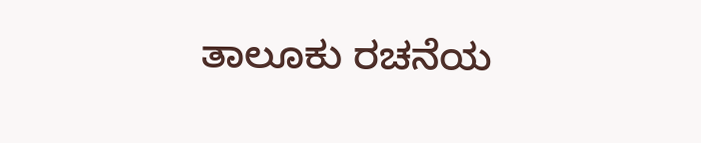ತಾಲೂಕು ರಚನೆಯ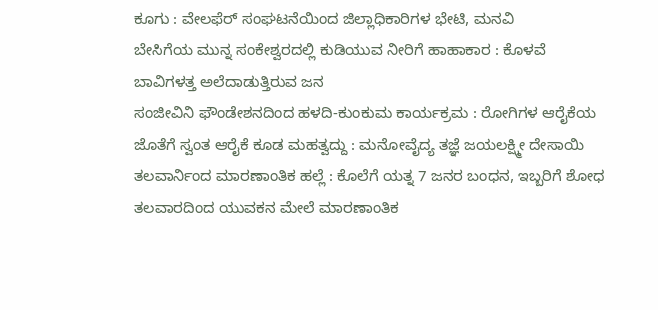ಕೂಗು : ವೇಲಫೆರ್ ಸಂಘಟನೆಯಿಂದ ಜಿಲ್ಲಾಧಿಕಾರಿಗಳ ಭೇಟಿ, ಮನವಿ
ಬೇಸಿಗೆಯ ಮುನ್ನ ಸಂಕೇಶ್ವರದಲ್ಲಿ ಕುಡಿಯುವ ನೀರಿಗೆ ಹಾಹಾಕಾರ : ಕೊಳವೆ ಬಾವಿಗಳತ್ತ ಅಲೆದಾಡುತ್ತಿರುವ ಜನ
ಸಂಜೀವಿನಿ ಫೌಂಡೇಶನದಿಂದ ಹಳದಿ-ಕುಂಕುಮ ಕಾರ್ಯಕ್ರಮ : ರೋಗಿಗಳ ಆರೈಕೆಯ ಜೊತೆಗೆ ಸ್ವಂತ ಆರೈಕೆ ಕೂಡ ಮಹತ್ವದ್ದು : ಮನೋವೈದ್ಯ ತಜ್ಞೆ ಜಯಲಕ್ಷ್ಮೀ ದೇಸಾಯಿ
ತಲವಾರ್ನಿಂದ ಮಾರಣಾಂತಿಕ ಹಲ್ಲೆ : ಕೊಲೆಗೆ ಯತ್ನ 7 ಜನರ ಬಂಧನ, ಇಬ್ಬರಿಗೆ ಶೋಧ
ತಲವಾರದಿಂದ ಯುವಕನ ಮೇಲೆ ಮಾರಣಾಂತಿಕ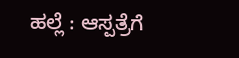ಹಲ್ಲೆ : ಆಸ್ಪತ್ರೆಗೆ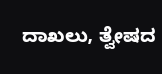ದಾಖಲು, ತ್ವೇಷದ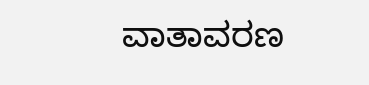ವಾತಾವರಣ